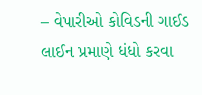– વેપારીઓ કોવિડની ગાઈડ લાઈન પ્રમાણે ધંધો કરવા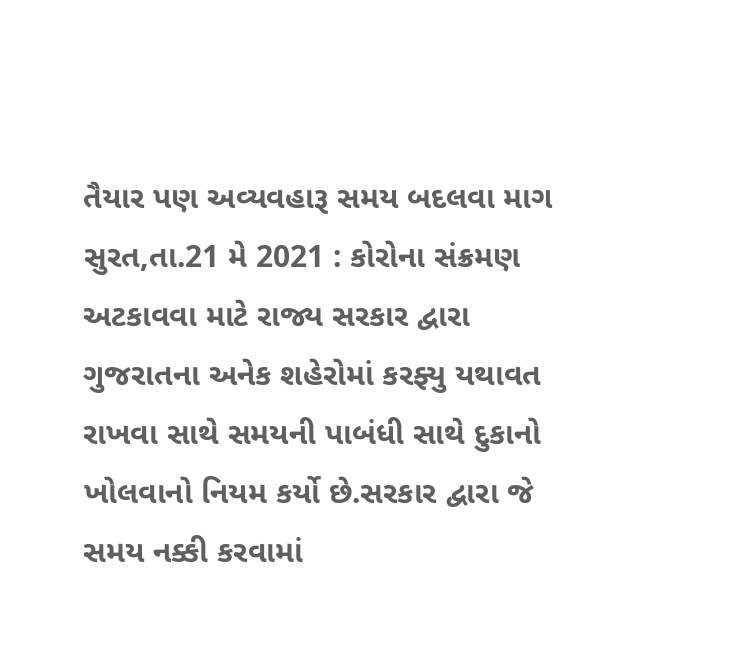તૈયાર પણ અવ્યવહારૂ સમય બદલવા માગ
સુરત,તા.21 મે 2021 : કોરોના સંક્રમણ અટકાવવા માટે રાજ્ય સરકાર દ્વારા ગુજરાતના અનેક શહેરોમાં કરફ્યુ યથાવત રાખવા સાથે સમયની પાબંધી સાથે દુકાનો ખોલવાનો નિયમ કર્યો છે.સરકાર દ્વારા જે સમય નક્કી કરવામાં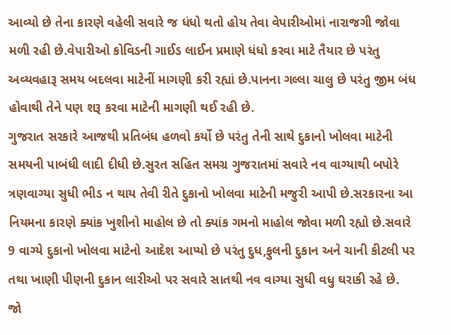આવ્યો છે તેના કારણે વહેલી સવારે જ ધંધો થતો હોય તેવા વેપારીઓમાં નારાજગી જોવા મળી રહી છે.વેપારીઓ કોવિડની ગાઈડ લાઈન પ્રમાણે ધંધો કરવા માટે તૈયાર છે પરંતુ અવ્યવહારૂ સમય બદલવા માટેનીં માગણી કરી રહ્યાં છે.પાનના ગલ્લા ચાલુ છે પરંતુ જીમ બંધ હોવાથી તેને પણ શરૂ કરવા માટેની માગણી થઈ રહી છે.
ગુજરાત સરકારે આજથી પ્રતિબંધ હળવો કર્યો છે પરંતુ તેની સાથે દુકાનો ખોલવા માટેની સમયની પાબંધી લાદી દીધી છે.સુરત સહિત સમગ્ર ગુજરાતમાં સવારે નવ વાગ્યાથી બપોરે ત્રણવાગ્યા સુધી ભીડ ન થાય તેવી રીતે દુકાનો ખોલવા માટેની મજુરી આપી છે.સરકારના આ નિયમના કારણે ક્યાંક ખુશીનો માહોલ છે તો ક્યાંક ગમનો માહોલ જોવા મળી રહ્યો છે.સવારે 9 વાગ્યે દુકાનો ખોલવા માટેનો આદેશ આપ્યો છે પરંતુ દુધ,ફુલની દુકાન અને ચાની કીટલી પર તથા ખાણી પીણની દુકાન લારીઓ પર સવારે સાતથી નવ વાગ્યા સુધી વધુ ઘરાકી રહે છે.
જો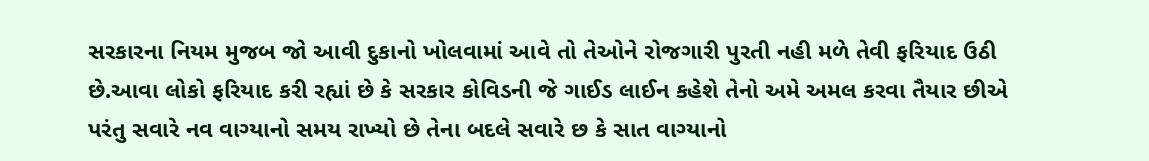સરકારના નિયમ મુજબ જો આવી દુકાનો ખોલવામાં આવે તો તેઓને રોજગારી પુરતી નહી મળે તેવી ફરિયાદ ઉઠી છે.આવા લોકો ફરિયાદ કરી રહ્યાં છે કે સરકાર કોવિડની જે ગાઈડ લાઈન કહેશે તેનો અમે અમલ કરવા તૈયાર છીએ પરંતુ સવારે નવ વાગ્યાનો સમય રાખ્યો છે તેના બદલે સવારે છ કે સાત વાગ્યાનો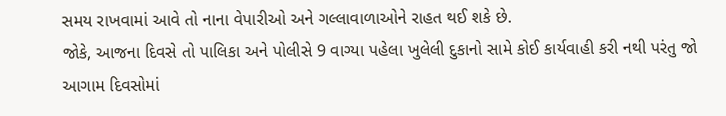સમય રાખવામાં આવે તો નાના વેપારીઓ અને ગલ્લાવાળાઓને રાહત થઈ શકે છે.
જોકે, આજના દિવસે તો પાલિકા અને પોલીસે 9 વાગ્યા પહેલા ખુલેલી દુકાનો સામે કોઈ કાર્યવાહી કરી નથી પરંતુ જો આગામ દિવસોમાં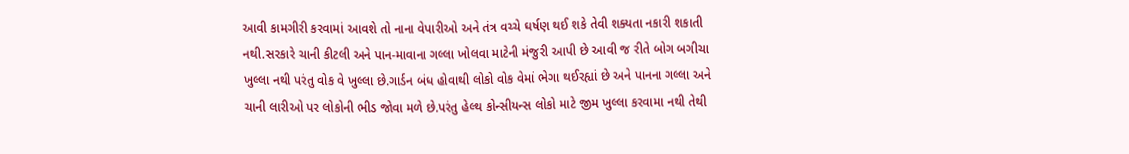આવી કામગીરી કરવામાં આવશે તો નાના વેપારીઓ અને તંત્ર વચ્ચે ઘર્ષણ થઈ શકે તેવી શક્યતા નકારી શકાતી નથી.સરકારે ચાની કીટલી અને પાન-માવાના ગલ્લા ખોલવા માટેની મંજુરી આપી છે આવી જ રીતે બોગ બગીચા ખુલ્લા નથી પરંતુ વોક વે ખુલ્લા છે.ગાર્ડન બંધ હોવાથી લોકો વોક વેમાં ભેગા થઈરહ્યાં છે અને પાનના ગલ્લા અને ચાની લારીઓ પર લોકોની ભીડ જોવા મળે છે.પરંતુ હેલ્થ કોન્સીયન્સ લોકો માટે જીમ ખુલ્લા કરવામા નથી તેથી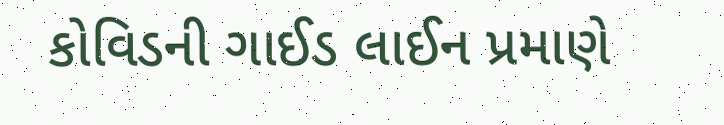કોવિડની ગાઈડ લાઈન પ્રમાણે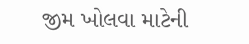જીમ ખોલવા માટેની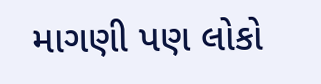માગણી પણ લોકો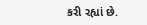કરી રહ્યાં છે.